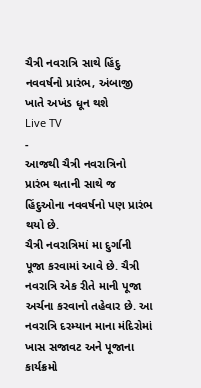ચૈત્રી નવરાત્રિ સાથે હિંદુ નવવર્ષનો પ્રારંભ, અંબાજી ખાતે અખંડ ધૂન થશે
Live TV
-
આજથી ચૈત્રી નવરાત્રિનો પ્રારંભ થતાની સાથે જ હિંદુઓના નવવર્ષનો પણ પ્રારંભ થયો છે.
ચૈત્રી નવરાત્રિમાં મા દુર્ગાની પૂજા કરવામાં આવે છે. ચૈત્રી નવરાત્રિ એક રીતે માની પૂજા અર્ચના કરવાનો તહેવાર છે. આ નવરાત્રિ દરમ્યાન માના મંદિરોમાં ખાસ સજાવટ અને પૂજાના કાર્યક્રમો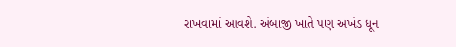રાખવામાં આવશે. અંબાજી ખાતે પણ અખંડ ધૂન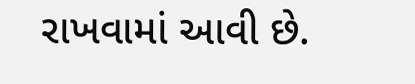રાખવામાં આવી છે.